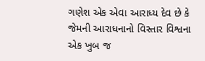ગણેશ એક એવા આરાધ્ય દેવ છે કે જેમની આરાધનાનો વિસ્તાર વિશ્વના એક ખુબ જ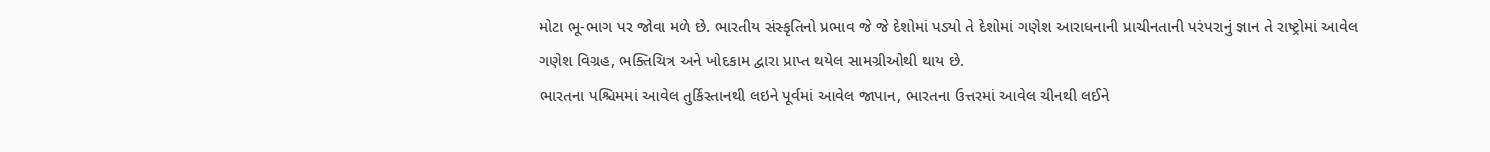મોટા ભૂ-ભાગ પર જોવા મળે છે. ભારતીય સંસ્કૃતિનો પ્રભાવ જે જે દેશોમાં પડ્યો તે દેશોમાં ગણેશ આરાધનાની પ્રાચીનતાની પરંપરાનું જ્ઞાન તે રાષ્ટ્રોમાં આવેલ ગણેશ વિગ્રહ, ભક્તિચિત્ર અને ખોદકામ દ્વારા પ્રાપ્ત થયેલ સામગ્રીઓથી થાય છે.
ભારતના પશ્ચિમમાં આવેલ તુર્કિસ્તાનથી લઇને પૂર્વમાં આવેલ જાપાન, ભારતના ઉત્તરમાં આવેલ ચીનથી લઈને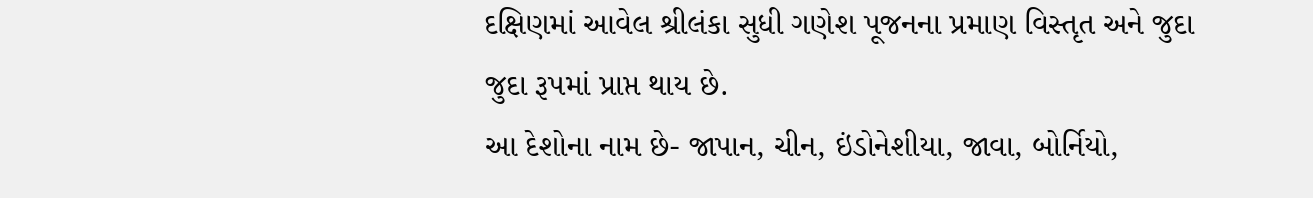દક્ષિણમાં આવેલ શ્રીલંકા સુધી ગણેશ પૂજનના પ્રમાણ વિસ્તૃત અને જુદા જુદા રૂપમાં પ્રાપ્ત થાય છે.
આ દેશોના નામ છે- જાપાન, ચીન, ઇંડોનેશીયા, જાવા, બોર્નિયો,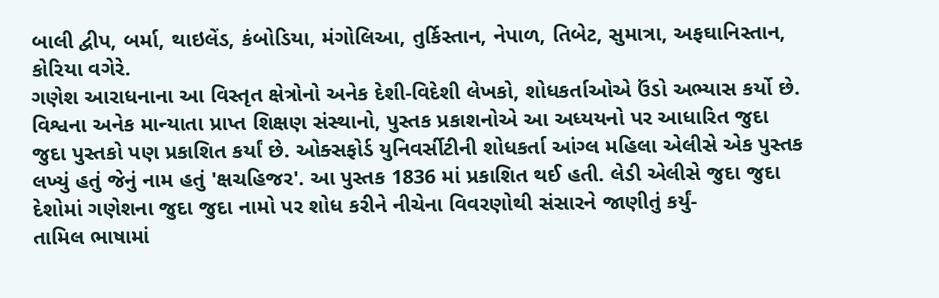બાલી દ્વીપ, બર્મા, થાઇલેંડ, કંબોડિયા, મંગોલિઆ, તુર્કિસ્તાન, નેપાળ, તિબેટ, સુમાત્રા, અફઘાનિસ્તાન, કોરિયા વગેરે.
ગણેશ આરાધનાના આ વિસ્તૃત ક્ષેત્રોનો અનેક દેશી-વિદેશી લેખકો, શોધકર્તાઓએ ઉંડો અભ્યાસ કર્યો છે. વિશ્વના અનેક માન્યાતા પ્રાપ્ત શિક્ષણ સંસ્થાનો, પુસ્તક પ્રકાશનોએ આ અધ્યયનો પર આધારિત જુદા જુદા પુસ્તકો પણ પ્રકાશિત કર્યાં છે. ઓક્સફોર્ડ યુનિવર્સીટીની શોધકર્તા આંગ્લ મહિલા એલીસે એક પુસ્તક લખ્યું હતું જેનું નામ હતું 'ક્ષચહિજર'. આ પુસ્તક 1836 માં પ્રકાશિત થઈ હતી. લેડી એલીસે જુદા જુદા દેશોમાં ગણેશના જુદા જુદા નામો પર શોધ કરીને નીચેના વિવરણોથી સંસારને જાણીતું કર્યું-
તામિલ ભાષામાં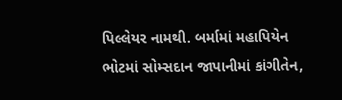પિલ્લેયર નામથી. બર્મામાં મહાપિયેન ભોટમાં સોમ્સદાન જાપાનીમાં કાંગીતેન,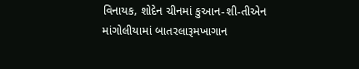વિનાયક, શોદેન ચીનમાં કુઆન-શી-તીએન માંગોલીયામાં બાતરલારૂમખાગાન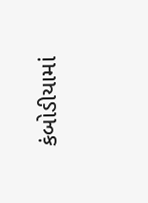કંબોડીયામાં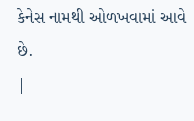કેનેસ નામથી ઓળખવામાં આવે છે.
|